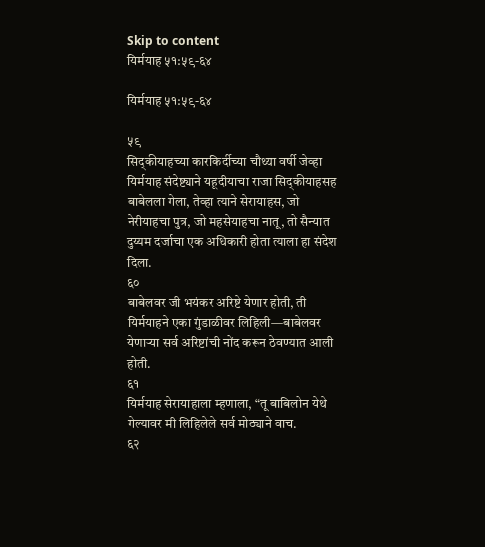Skip to content
यिर्मयाह ५१:५९-६४

यिर्मयाह ५१:५९-६४

५९
सिद्कीयाहच्या कारकिर्दीच्या चौथ्या वर्षी जेव्हा यिर्मयाह संदेष्ट्याने यहूदीयाचा राजा सिद्कीयाहसह बाबेलला गेला, तेव्हा त्याने सेरायाहस, जो नेरीयाहचा पुत्र, जो महसेयाहचा नातू, तो सैन्यात दुय्यम दर्जाचा एक अधिकारी होता त्याला हा संदेश दिला.
६०
बाबेलवर जी भयंकर अरिष्टे येणार होती, ती यिर्मयाहने एका गुंडाळीवर लिहिली—बाबेलवर येणाऱ्या सर्व अरिष्टांची नोंद करून ठेवण्यात आली होती.
६१
यिर्मयाह सेरायाहाला म्हणाला, “तू बाबिलोन येथे गेल्यावर मी लिहिलेले सर्व मोठ्याने वाच.
६२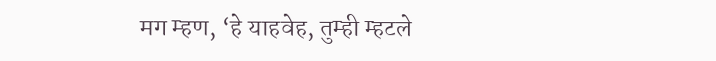मग म्हण, ‘हे याहवेह, तुम्ही म्हटले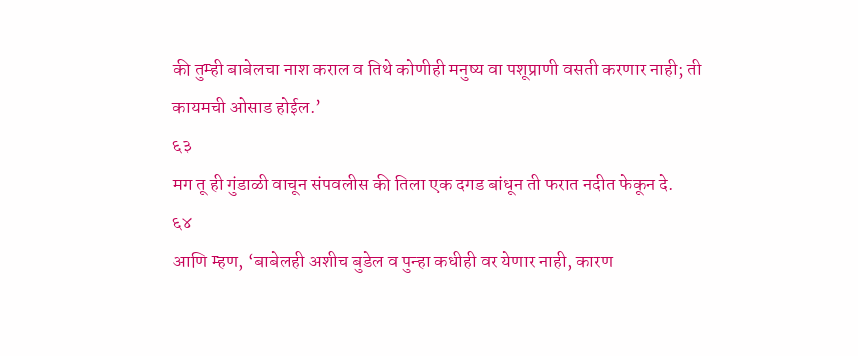की तुम्ही बाबेलचा नाश कराल व तिथे कोणीही मनुष्य वा पशूप्राणी वसती करणार नाही; ती कायमची ओसाड होईल.’
६३
मग तू ही गुंडाळी वाचून संपवलीस की तिला एक दगड बांधून ती फरात नदीत फेकून दे.
६४
आणि म्हण, ‘बाबेलही अशीच बुडेल व पुन्हा कधीही वर येणार नाही, कारण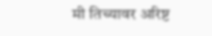मी तिच्यावर अरिष्ट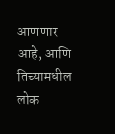आणणार आहे, आणि तिच्यामधील लोक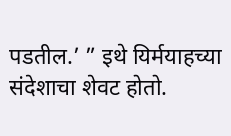पडतील.’ ” इथे यिर्मयाहच्या संदेशाचा शेवट होतो.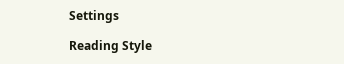Settings

Reading Style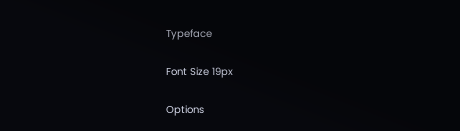Typeface

Font Size 19px

Options